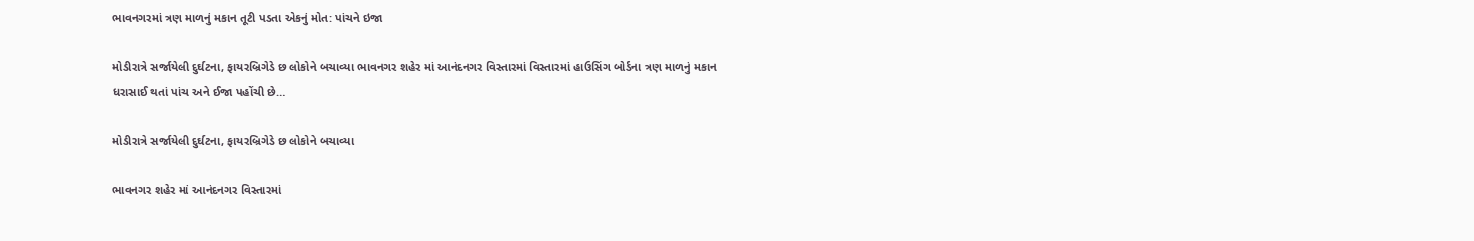ભાવનગરમાં ત્રણ માળનું મકાન તૂટી પડતા એકનું મોત: પાંચને ઇજા

મોડીરાત્રે સર્જાયેલી દુર્ઘટના, ફાયરબ્રિગેડે છ લોકોને બચાવ્યા ભાવનગર શહેર માં આનંદનગર વિસ્તારમાં વિસ્તારમાં હાઉસિંગ બોર્ડના ત્રણ માળનું મકાન ધરાસાઈ થતાં પાંચ અને ઈજા પહોંચી છે…

મોડીરાત્રે સર્જાયેલી દુર્ઘટના, ફાયરબ્રિગેડે છ લોકોને બચાવ્યા

ભાવનગર શહેર માં આનંદનગર વિસ્તારમાં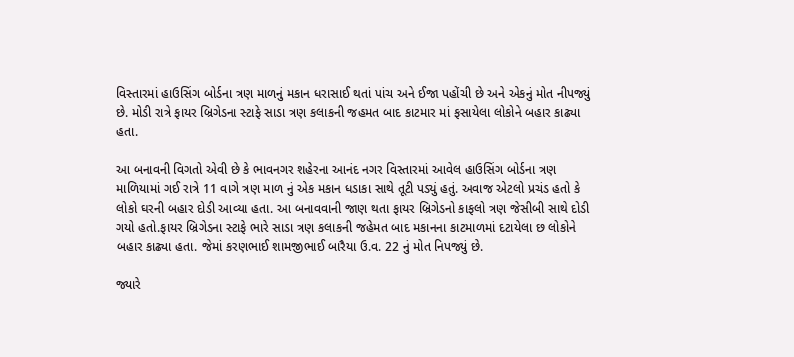વિસ્તારમાં હાઉસિંગ બોર્ડના ત્રણ માળનું મકાન ધરાસાઈ થતાં પાંચ અને ઈજા પહોંચી છે અને એકનું મોત નીપજ્યું છે. મોડી રાત્રે ફાયર બ્રિગેડના સ્ટાફે સાડા ત્રણ કલાકની જહમત બાદ કાટમાર માં ફસાયેલા લોકોને બહાર કાઢ્યા હતા.

આ બનાવની વિગતો એવી છે કે ભાવનગર શહેરના આનંદ નગર વિસ્તારમાં આવેલ હાઉસિંગ બોર્ડના ત્રણ માળિયામાં ગઈ રાત્રે 11 વાગે ત્રણ માળ નું એક મકાન ધડાકા સાથે તૂટી પડ્યું હતું. અવાજ એટલો પ્રચંડ હતો કે લોકો ઘરની બહાર દોડી આવ્યા હતા. આ બનાવવાની જાણ થતા ફાયર બ્રિગેડનો કાફલો ત્રણ જેસીબી સાથે દોડી ગયો હતો.ફાયર બ્રિગેડના સ્ટાફે ભારે સાડા ત્રણ કલાકની જહેમત બાદ મકાનના કાટમાળમાં દટાયેલા છ લોકોને બહાર કાઢ્યા હતા. જેમાં કરણભાઈ શામજીભાઈ બારૈયા ઉ.વ. 22 નું મોત નિપજ્યું છે.

જ્યારે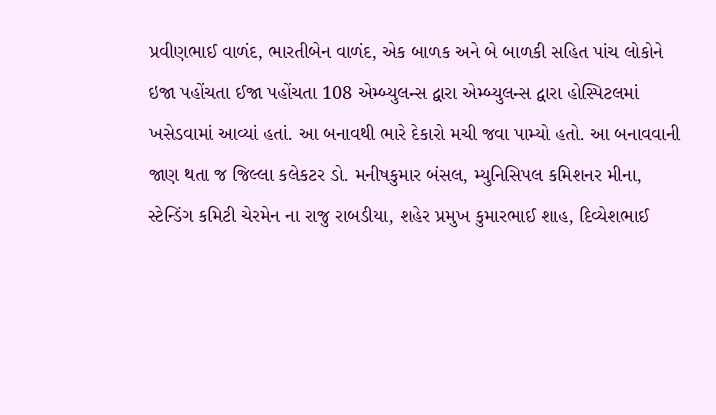પ્રવીણભાઈ વાળંદ, ભારતીબેન વાળંદ, એક બાળક અને બે બાળકી સહિત પાંચ લોકોને ઇજા પહોંચતા ઈજા પહોંચતા 108 એમ્બ્યુલન્સ દ્વારા એમ્બ્યુલન્સ દ્વારા હોસ્પિટલમાં ખસેડવામાં આવ્યાં હતાં. આ બનાવથી ભારે દેકારો મચી જવા પામ્યો હતો. આ બનાવવાની જાણ થતા જ જિલ્લા કલેકટર ડો. મનીષકુમાર બંસલ, મ્યુનિસિપલ કમિશનર મીના, સ્ટેન્ડિંગ કમિટી ચેરમેન ના રાજુ રાબડીયા, શહેર પ્રમુખ કુમારભાઈ શાહ, દિવ્યેશભાઈ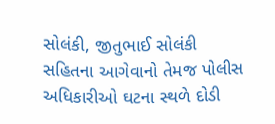સોલંકી, જીતુભાઈ સોલંકી સહિતના આગેવાનો તેમજ પોલીસ અધિકારીઓ ઘટના સ્થળે દોડી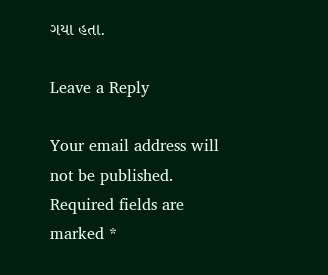ગયા હતા.

Leave a Reply

Your email address will not be published. Required fields are marked *